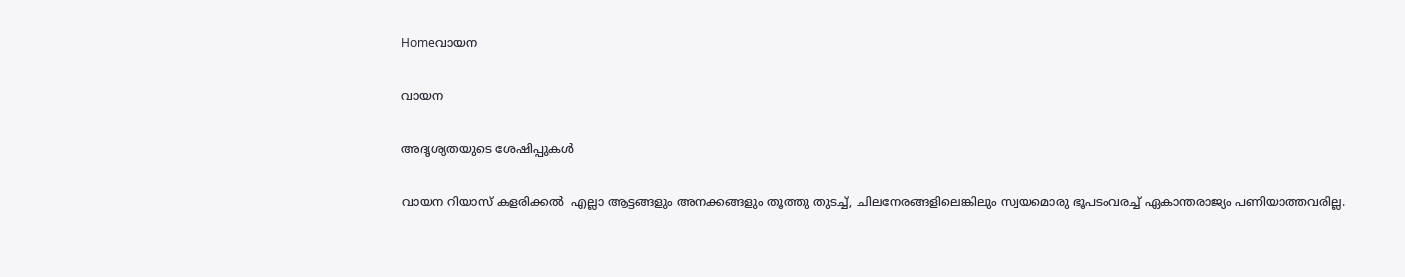Homeവായന

വായന

അദൃശ്യതയുടെ ശേഷിപ്പുകൾ

വായന റിയാസ് കളരിക്കൽ  എല്ലാ ആട്ടങ്ങളും അനക്കങ്ങളും തൂത്തു തുടച്ച്, ചിലനേരങ്ങളിലെങ്കിലും സ്വയമൊരു ഭൂപടംവരച്ച് ഏകാന്തരാജ്യം പണിയാത്തവരില്ല.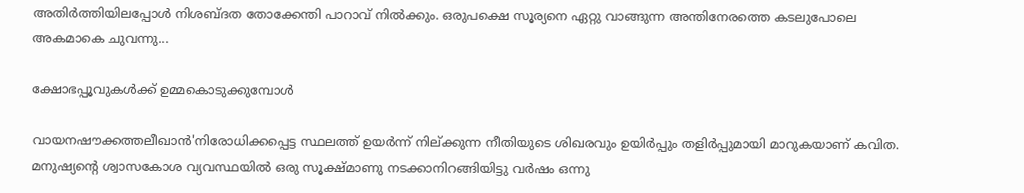അതിർത്തിയിലപ്പോൾ നിശബ്ദത തോക്കേന്തി പാറാവ് നിൽക്കും. ഒരുപക്ഷെ സൂര്യനെ ഏറ്റു വാങ്ങുന്ന അന്തിനേരത്തെ കടലുപോലെ അകമാകെ ചുവന്നു...

ക്ഷോഭപ്പൂവുകള്‍ക്ക് ഉമ്മകൊടുക്കുമ്പോള്‍

വായനഷൗക്കത്തലീഖാന്‍'നിരോധിക്കപ്പെട്ട സ്ഥലത്ത് ഉയർന്ന് നില്ക്കുന്ന നീതിയുടെ ശിഖരവും ഉയിർപ്പും തളിർപ്പുമായി മാറുകയാണ് കവിത. മനുഷ്യന്റെ ശ്വാസകോശ വ്യവസ്ഥയില്‍ ഒരു സൂക്ഷ്മാണു നടക്കാനിറങ്ങിയിട്ടു വർഷം ഒന്നു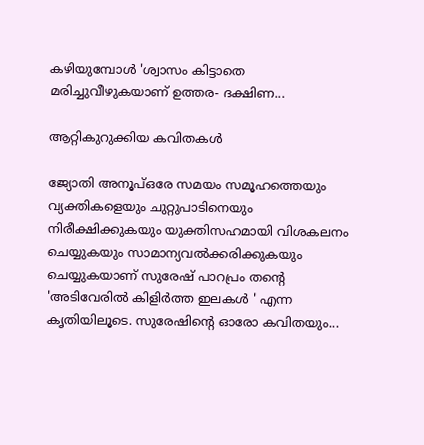കഴിയുമ്പോൾ 'ശ്വാസം കിട്ടാതെ മരിച്ചുവീഴുകയാണ് ഉത്തര- ദക്ഷിണ...

ആറ്റികുറുക്കിയ കവിതകള്‍

ജ്യോതി അനൂപ്ഒരേ സമയം സമൂഹത്തെയും വ്യക്തികളെയും ചുറ്റുപാടിനെയും നിരീക്ഷിക്കുകയും യുക്തിസഹമായി വിശകലനം ചെയ്യുകയും സാമാന്യവല്‍ക്കരിക്കുകയും ചെയ്യുകയാണ് സുരേഷ് പാറപ്രം തന്റെ 'അടിവേരിൽ കിളിർത്ത ഇലകൾ ' എന്ന കൃതിയിലൂടെ. സുരേഷിന്റെ ഓരോ കവിതയും...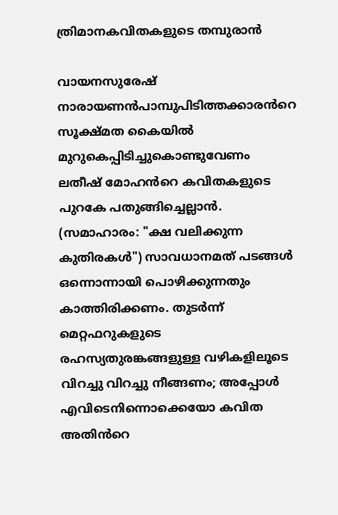ത്രിമാനകവിതകളുടെ തമ്പുരാൻ

വായനസുരേഷ് നാരായണൻപാമ്പുപിടിത്തക്കാരൻറെ സൂക്ഷ്മത കൈയിൽ മുറുകെപ്പിടിച്ചുകൊണ്ടുവേണം ലതീഷ് മോഹൻറെ കവിതകളുടെ പുറകേ പതുങ്ങിച്ചെല്ലാൻ. (സമാഹാരം: "ക്ഷ വലിക്കുന്ന കുതിരകൾ") സാവധാനമത് പടങ്ങൾ ഒന്നൊന്നായി പൊഴിക്കുന്നതും കാത്തിരിക്കണം. തുടർന്ന് മെറ്റഫറുകളുടെ രഹസ്യതുരങ്കങ്ങളുള്ള വഴികളിലൂടെ വിറച്ചു വിറച്ചു നീങ്ങണം; അപ്പോൾ എവിടെനിന്നൊക്കെയോ കവിത അതിൻറെ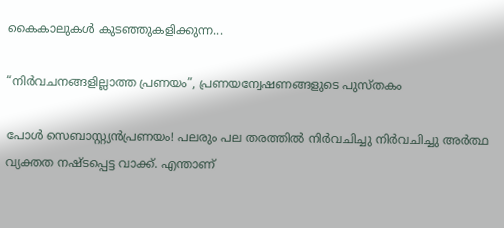കൈകാലുകൾ കുടഞ്ഞുകളിക്കുന്ന...

“നിർവചനങ്ങളില്ലാത്ത പ്രണയം”, പ്രണയന്വേഷണങ്ങളുടെ പുസ്തകം

പോൾ സെബാസ്റ്റ്യൻപ്രണയം! പലരും പല തരത്തിൽ നിർവചിച്ചു നിർവചിച്ചു അർത്ഥ വ്യക്തത നഷ്ടപ്പെട്ട വാക്ക്. എന്താണ്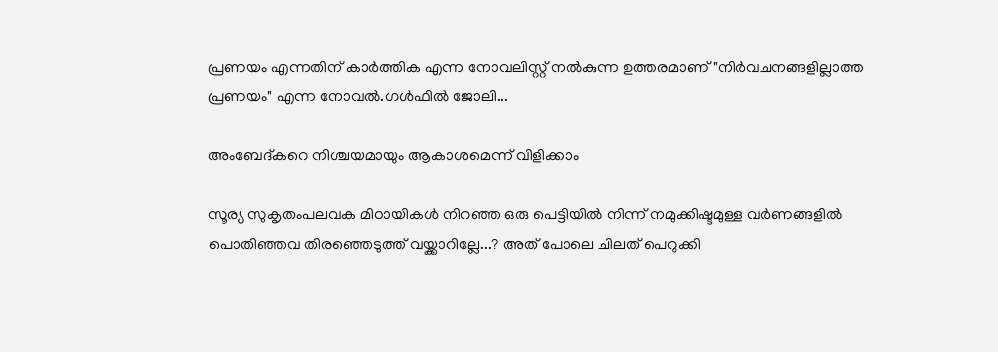പ്രണയം എന്നതിന് കാർത്തിക എന്ന നോവലിസ്റ്റ് നൽകുന്ന ഉത്തരമാണ് "നിർവചനങ്ങളില്ലാത്ത പ്രണയം" എന്ന നോവൽ.ഗൾഫിൽ ജോലി...

അംബേദ്കറെ നിശ്ചയമായും ആകാശമെന്ന് വിളിക്കാം

സൂര്യ സുകൃതംപലവക മിഠായികള്‍ നിറഞ്ഞ ഒരു പെട്ടിയില്‍ നിന്ന് നമുക്കിഷ്ടമുള്ള വര്‍ണങ്ങളില്‍ പൊതിഞ്ഞവ തിരഞ്ഞെടുത്ത് വയ്ക്കാറില്ലേ...? അത് പോലെ ചിലത് പെറുക്കി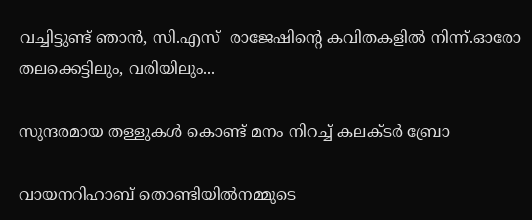വച്ചിട്ടുണ്ട് ഞാന്‍, സി.എസ്  രാജേഷിന്‍റെ കവിതകളില്‍ നിന്ന്.ഓരോ തലക്കെട്ടിലും, വരിയിലും...

സുന്ദരമായ തള്ളുകൾ കൊണ്ട് മനം നിറച്ച് കലക്ടർ ബ്രോ

വായനറിഹാബ് തൊണ്ടിയിൽനമ്മുടെ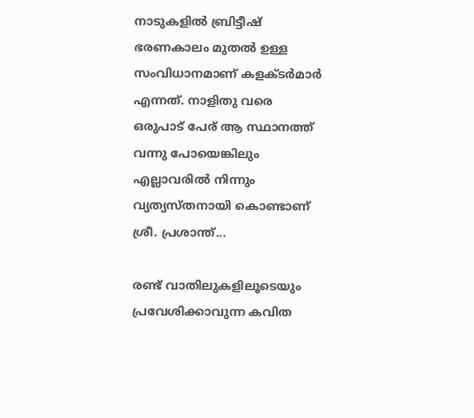നാടുകളിൽ ബ്രിട്ടീഷ് ഭരണകാലം മുതൽ ഉള്ള സംവിധാനമാണ് കളക്ടർമാർ എന്നത്. നാളിതു വരെ ഒരുപാട് പേര് ആ സ്ഥാനത്ത് വന്നു പോയെങ്കിലും എല്ലാവരിൽ നിന്നും വ്യത്യസ്തനായി കൊണ്ടാണ് ശ്രീ. പ്രശാന്ത്...

രണ്ട് വാതിലുകളിലൂടെയും പ്രവേശിക്കാവുന്ന കവിത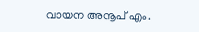വായന അനൂപ് എം.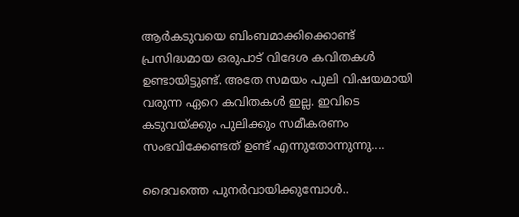ആർകടുവയെ ബിംബമാക്കിക്കൊണ്ട് പ്രസിദ്ധമായ ഒരുപാട് വിദേശ കവിതകൾ ഉണ്ടായിട്ടുണ്ട്. അതേ സമയം പുലി വിഷയമായി വരുന്ന ഏറെ കവിതകൾ ഇല്ല. ഇവിടെ കടുവയ്ക്കും പുലിക്കും സമീകരണം സംഭവിക്കേണ്ടത് ഉണ്ട് എന്നുതോന്നുന്നു....

ദൈവത്തെ പുനർവായിക്കുമ്പോൾ..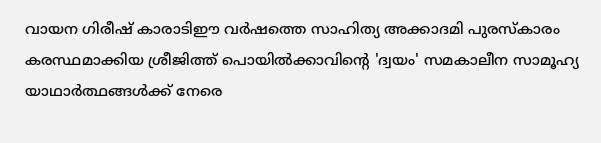വായന ഗിരീഷ് കാരാടിഈ വർഷത്തെ സാഹിത്യ അക്കാദമി പുരസ്കാരം കരസ്ഥമാക്കിയ ശ്രീജിത്ത് പൊയിൽക്കാവിന്റെ 'ദ്വയം' സമകാലീന സാമൂഹ്യ യാഥാർത്ഥങ്ങൾക്ക് നേരെ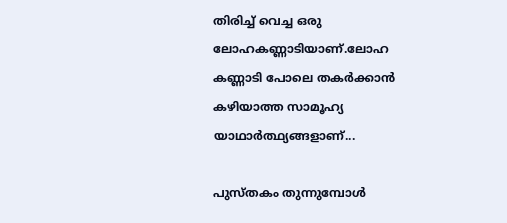തിരിച്ച് വെച്ച ഒരു ലോഹകണ്ണാടിയാണ്.ലോഹ കണ്ണാടി പോലെ തകർക്കാൻ കഴിയാത്ത സാമൂഹ്യ യാഥാർത്ഥ്യങ്ങളാണ്...

പുസ്തകം തുന്നുമ്പോൾ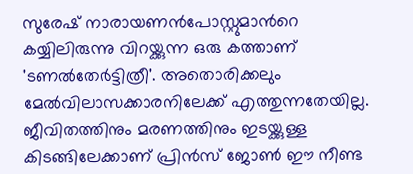സുരേഷ് നാരായണൻപോസ്റ്റുമാൻറെ കയ്യിലിരുന്നു വിറയ്ക്കുന്ന ഒരു കത്താണ് 'ടണൽതേർട്ടിത്രീ'. അതൊരിക്കലും മേൽവിലാസക്കാരനിലേക്ക് എത്തുന്നതേയില്ല. ജീവിതത്തിനും മരണത്തിനും ഇടയ്ക്കുള്ള കിടങ്ങിലേക്കാണ് പ്രിൻസ് ജോൺ ഈ നീണ്ട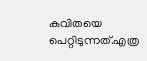കവിതയെ പെറ്റിടുന്നത്.എത്ര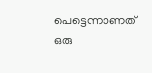പെട്ടെന്നാണത് ഒരു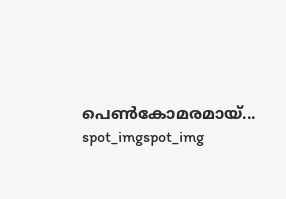പെൺകോമരമായ്...
spot_imgspot_img